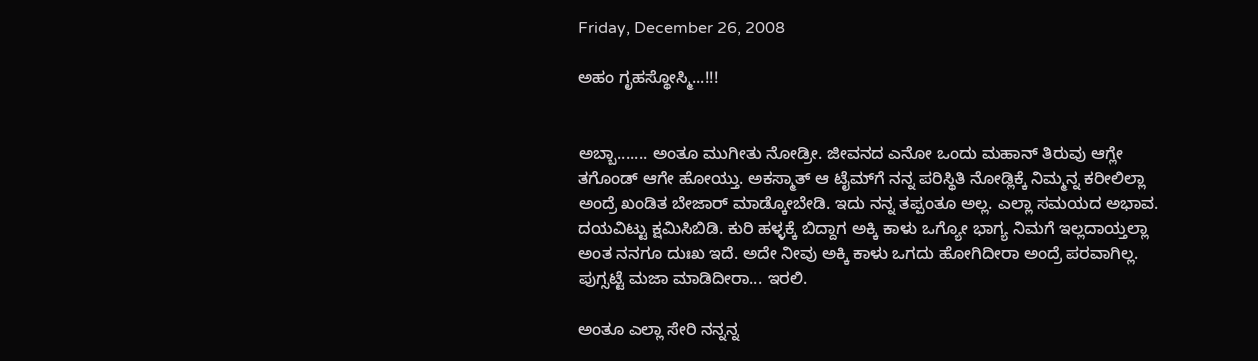Friday, December 26, 2008

ಅಹಂ ಗೃಹಸ್ಥೋಸ್ಮಿ...!!!


ಅಬ್ಬಾ....... ಅಂತೂ ಮುಗೀತು ನೋಡ್ರೀ. ಜೀವನದ ಎನೋ ಒಂದು ಮಹಾನ್ ತಿರುವು ಆಗ್ಲೇ ತಗೊಂಡ್ ಆಗೇ ಹೋಯ್ತು. ಅಕಸ್ಮಾತ್ ಆ ಟೈಮ್‌ಗೆ ನನ್ನ ಪರಿಸ್ಥಿತಿ ನೋಡ್ಲಿಕ್ಕೆ ನಿಮ್ಮನ್ನ ಕರೀಲಿಲ್ಲಾ ಅಂದ್ರೆ ಖಂಡಿತ ಬೇಜಾರ್ ಮಾಡ್ಕೋಬೇಡಿ. ಇದು ನನ್ನ ತಪ್ಪಂತೂ ಅಲ್ಲ. ಎಲ್ಲಾ ಸಮಯದ ಅಭಾವ. ದಯವಿಟ್ಟು ಕ್ಷಮಿಸಿಬಿಡಿ. ಕುರಿ ಹಳ್ಳಕ್ಕೆ ಬಿದ್ದಾಗ ಅಕ್ಕಿ ಕಾಳು ಒಗ್ಯೋ ಭಾಗ್ಯ ನಿಮಗೆ ಇಲ್ಲದಾಯ್ತಲ್ಲಾ ಅಂತ ನನಗೂ ದುಃಖ ಇದೆ. ಅದೇ ನೀವು ಅಕ್ಕಿ ಕಾಳು ಒಗದು ಹೋಗಿದೀರಾ ಅಂದ್ರೆ ಪರವಾಗಿಲ್ಲ. ಪುಗ್ಸಟ್ಟೆ ಮಜಾ ಮಾಡಿದೀರಾ... ಇರಲಿ.

ಅಂತೂ ಎಲ್ಲಾ ಸೇರಿ ನನ್ನನ್ನ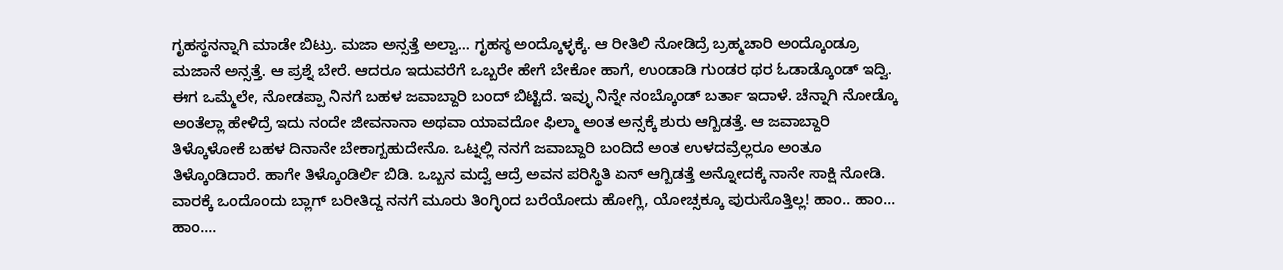ಗೃಹಸ್ಥನನ್ನಾಗಿ ಮಾಡೇ ಬಿಟ್ರು. ಮಜಾ ಅನ್ಸತ್ತೆ ಅಲ್ವಾ... ಗೃಹಸ್ಠ ಅಂದ್ಕೊಳ್ಳಕ್ಕೆ. ಆ ರೀತಿಲಿ ನೋಡಿದ್ರೆ ಬ್ರಹ್ಮಚಾರಿ ಅಂದ್ಕೊಂಡ್ರೂ ಮಜಾನೆ ಅನ್ಸತ್ತೆ. ಆ ಪ್ರಶ್ನೆ ಬೇರೆ. ಆದರೂ ಇದುವರೆಗೆ ಒಬ್ಬರೇ ಹೇಗೆ ಬೇಕೋ ಹಾಗೆ, ಉಂಡಾಡಿ ಗುಂಡರ ಥರ ಓಡಾಡ್ಕೊಂಡ್ ಇದ್ವಿ. ಈಗ ಒಮ್ಮೆಲೇ, ನೋಡಪ್ಪಾ ನಿನಗೆ ಬಹಳ ಜವಾಬ್ದಾರಿ ಬಂದ್ ಬಿಟ್ಟಿದೆ. ಇವ್ಳು ನಿನ್ನೇ ನಂಬ್ಕೊಂಡ್ ಬರ್ತಾ ಇದಾಳೆ. ಚೆನ್ನಾಗಿ ನೋಡ್ಕೊ ಅಂತೆಲ್ಲಾ ಹೇಳಿದ್ರೆ ಇದು ನಂದೇ ಜೀವನಾನಾ ಅಥವಾ ಯಾವದೋ ಫಿಲ್ಮಾ ಅಂತ ಅನ್ಸಕ್ಕೆ ಶುರು ಆಗ್ಬಿಡತ್ತೆ. ಆ ಜವಾಬ್ದಾರಿ ತಿಳ್ಕೊಳೋಕೆ ಬಹಳ ದಿನಾನೇ ಬೇಕಾಗ್ಬಹುದೇನೊ. ಒಟ್ನಲ್ಲಿ ನನಗೆ ಜವಾಬ್ದಾರಿ ಬಂದಿದೆ ಅಂತ ಉಳದವ್ರೆಲ್ಲರೂ ಅಂತೂ ತಿಳ್ಕೊಂಡಿದಾರೆ. ಹಾಗೇ ತಿಳ್ಕೊಂಡಿರ್ಲಿ ಬಿಡಿ. ಒಬ್ಬನ ಮದ್ವೆ ಆದ್ರೆ ಅವನ ಪರಿಸ್ಥಿತಿ ಏನ್ ಆಗ್ಬಿಡತ್ತೆ ಅನ್ನೋದಕ್ಕೆ ನಾನೇ ಸಾಕ್ಷಿ ನೋಡಿ. ವಾರಕ್ಕೆ ಒಂದೊಂದು ಬ್ಲಾಗ್ ಬರೀತಿದ್ದ ನನಗೆ ಮೂರು ತಿಂಗ್ಳಿಂದ ಬರೆಯೋದು ಹೋಗ್ಲಿ, ಯೋಚ್ಸಕ್ಕೂ ಪುರುಸೊತ್ತಿಲ್ಲ! ಹಾಂ.. ಹಾಂ... ಹಾಂ....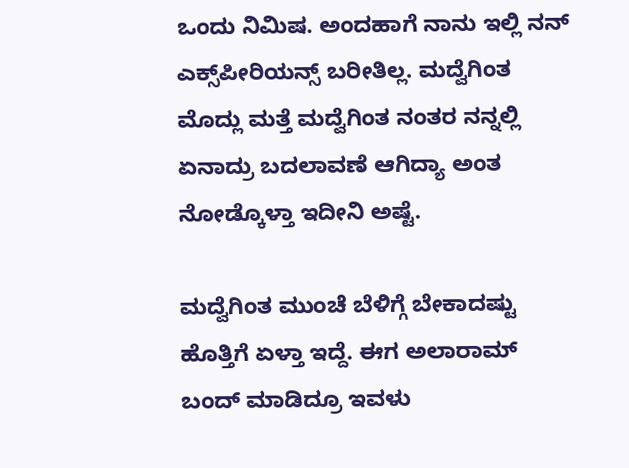ಒಂದು ನಿಮಿಷ. ಅಂದಹಾಗೆ ನಾನು ಇಲ್ಲಿ ನನ್ ಎಕ್ಸ್‌ಪೀರಿಯನ್ಸ್ ಬರೀತಿಲ್ಲ. ಮದ್ವೆಗಿಂತ ಮೊದ್ಲು ಮತ್ತೆ ಮದ್ವೆಗಿಂತ ನಂತರ ನನ್ನಲ್ಲಿ ಏನಾದ್ರು ಬದಲಾವಣೆ ಆಗಿದ್ಯಾ ಅಂತ ನೋಡ್ಕೊಳ್ತಾ ಇದೀನಿ ಅಷ್ಟೆ.

ಮದ್ವೆಗಿಂತ ಮುಂಚೆ ಬೆಳಿಗ್ಗೆ ಬೇಕಾದಷ್ಟು ಹೊತ್ತಿಗೆ ಏಳ್ತಾ ಇದ್ದೆ. ಈಗ ಅಲಾರಾಮ್ ಬಂದ್ ಮಾಡಿದ್ರೂ ಇವಳು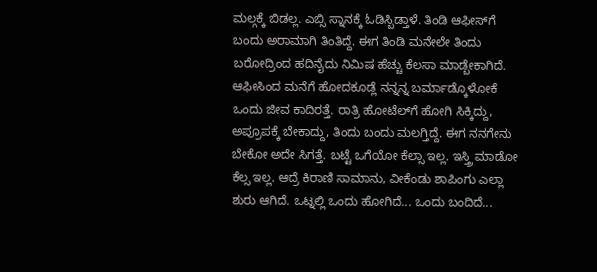ಮಲ್ಗಕ್ಕೆ ಬಿಡಲ್ಲ. ಎಬ್ಸಿ ಸ್ನಾನಕ್ಕೆ ಓಡಿಸ್ಬಿಡ್ತಾಳೆ. ತಿಂಡಿ ಆಫೀಸ್‌ಗೆ ಬಂದು ಅರಾಮಾಗಿ ತಿಂತಿದ್ದೆ. ಈಗ ತಿಂಡಿ ಮನೇಲೇ ತಿಂದು ಬರೋದ್ರಿಂದ ಹದಿನೈದು ನಿಮಿಷ ಹೆಚ್ಚು ಕೆಲಸಾ ಮಾಡ್ಬೇಕಾಗಿದೆ. ಆಫೀಸಿಂದ ಮನೆಗೆ ಹೋದಕೂಡ್ಲೆ ನನ್ನನ್ನ ಬರ್ಮಾಡ್ಕೊಳೋಕೆ ಒಂದು ಜೀವ ಕಾದಿರತ್ತೆ. ರಾತ್ರಿ ಹೋಟೆಲ್‌ಗೆ ಹೋಗಿ ಸಿಕ್ಕಿದ್ದು, ಅಪ್ರೂಪಕ್ಕೆ ಬೇಕಾದ್ದು, ತಿಂದು ಬಂದು ಮಲಗ್ತಿದ್ದೆ. ಈಗ ನನಗೇನು ಬೇಕೋ ಅದೇ ಸಿಗತ್ತೆ. ಬಟ್ಟೆ ಒಗೆಯೋ ಕೆಲ್ಸಾ ಇಲ್ಲ. ಇಸ್ತ್ರಿ ಮಾಡೋ ಕೆಲ್ಸ ಇಲ್ಲ. ಆದ್ರೆ ಕಿರಾಣಿ ಸಾಮಾನು, ವೀಕೆಂಡು ಶಾಪಿಂಗು ಎಲ್ಲಾ ಶುರು ಆಗಿದೆ. ಒಟ್ನಲ್ಲಿ ಒಂದು ಹೋಗಿದೆ... ಒಂದು ಬಂದಿದೆ...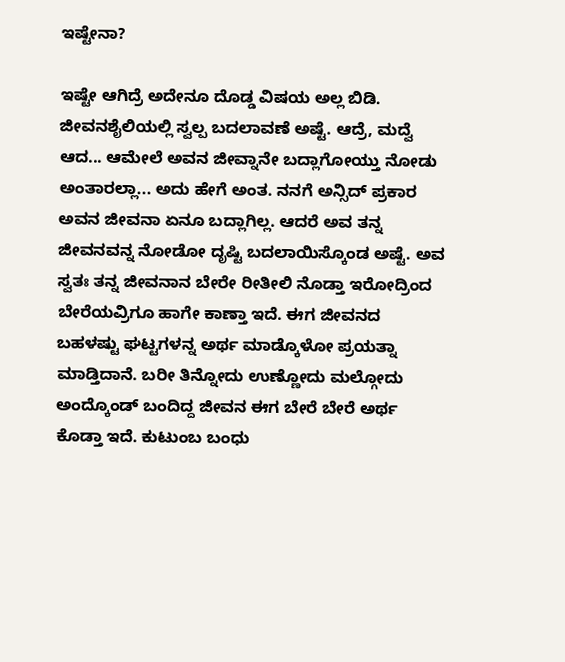ಇಷ್ಟೇನಾ?

ಇಷ್ಟೇ ಆಗಿದ್ರೆ ಅದೇನೂ ದೊಡ್ಡ ವಿಷಯ ಅಲ್ಲ ಬಿಡಿ. ಜೀವನಶೈಲಿಯಲ್ಲಿ ಸ್ವಲ್ಪ ಬದಲಾವಣೆ ಅಷ್ಟೆ. ಆದ್ರೆ, ಮದ್ವೆ ಆದ... ಆಮೇಲೆ ಅವನ ಜೀವ್ನಾನೇ ಬದ್ಲಾಗೋಯ್ತು ನೋಡು ಅಂತಾರಲ್ಲಾ... ಅದು ಹೇಗೆ ಅಂತ. ನನಗೆ ಅನ್ಸಿದ್ ಪ್ರಕಾರ ಅವನ ಜೀವನಾ ಏನೂ ಬದ್ಲಾಗಿಲ್ಲ. ಆದರೆ ಅವ ತನ್ನ ಜೀವನವನ್ನ ನೋಡೋ ದೃಷ್ಟಿ ಬದಲಾಯಿಸ್ಕೊಂಡ ಅಷ್ಟೆ. ಅವ ಸ್ವತಃ ತನ್ನ ಜೀವನಾನ ಬೇರೇ ರೀತೀಲಿ ನೊಡ್ತಾ ಇರೋದ್ರಿಂದ ಬೇರೆಯವ್ರಿಗೂ ಹಾಗೇ ಕಾಣ್ತಾ ಇದೆ. ಈಗ ಜೀವನದ ಬಹಳಷ್ಟು ಘಟ್ಟಗಳನ್ನ ಅರ್ಥ ಮಾಡ್ಕೊಳೋ ಪ್ರಯತ್ನಾ ಮಾಡ್ತಿದಾನೆ. ಬರೀ ತಿನ್ನೋದು ಉಣ್ಣೋದು ಮಲ್ಗೋದು ಅಂದ್ಕೊಂಡ್ ಬಂದಿದ್ದ ಜೀವನ ಈಗ ಬೇರೆ ಬೇರೆ ಅರ್ಥ ಕೊಡ್ತಾ ಇದೆ. ಕುಟುಂಬ ಬಂಧು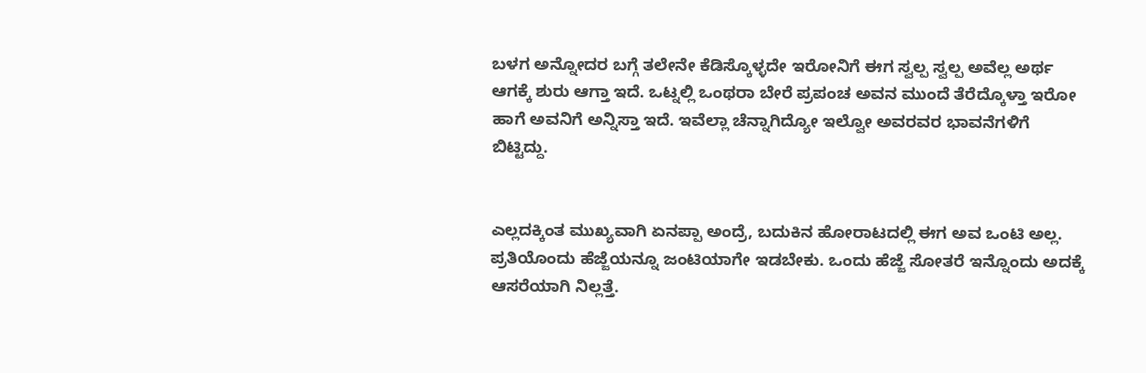ಬಳಗ ಅನ್ನೋದರ ಬಗ್ಗೆ ತಲೇನೇ ಕೆಡಿಸ್ಕೊಳ್ಳದೇ ಇರೋನಿಗೆ ಈಗ ಸ್ವಲ್ಪ ಸ್ವಲ್ಪ ಅವೆಲ್ಲ ಅರ್ಥ ಆಗಕ್ಕೆ ಶುರು ಆಗ್ತಾ ಇದೆ. ಒಟ್ನಲ್ಲಿ ಒಂಥರಾ ಬೇರೆ ಪ್ರಪಂಚ ಅವನ ಮುಂದೆ ತೆರೆದ್ಕೊಳ್ತಾ ಇರೋ ಹಾಗೆ ಅವನಿಗೆ ಅನ್ನಿಸ್ತಾ ಇದೆ. ಇವೆಲ್ಲಾ ಚೆನ್ನಾಗಿದ್ಯೋ ಇಲ್ವೋ ಅವರವರ ಭಾವನೆಗಳಿಗೆ ಬಿಟ್ಟಿದ್ದು.


ಎಲ್ಲದಕ್ಕಿಂತ ಮುಖ್ಯವಾಗಿ ಏನಪ್ಪಾ ಅಂದ್ರೆ, ಬದುಕಿನ ಹೋರಾಟದಲ್ಲಿ ಈಗ ಅವ ಒಂಟಿ ಅಲ್ಲ. ಪ್ರತಿಯೊಂದು ಹೆಜ್ಜೆಯನ್ನೂ ಜಂಟಿಯಾಗೇ ಇಡಬೇಕು. ಒಂದು ಹೆಜ್ಜೆ ಸೋತರೆ ಇನ್ನೊಂದು ಅದಕ್ಕೆ ಆಸರೆಯಾಗಿ ನಿಲ್ಲತ್ತೆ.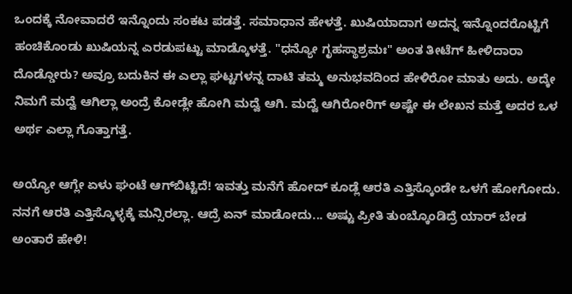ಒಂದಕ್ಕೆ ನೋವಾದರೆ ಇನ್ನೊಂದು ಸಂಕಟ ಪಡತ್ತೆ. ಸಮಾಧಾನ ಹೇಳತ್ತೆ. ಖುಷಿಯಾದಾಗ ಅದನ್ನ ಇನ್ನೊಂದರೊಟ್ಟಿಗೆ ಹಂಚಿಕೊಂಡು ಖುಷಿಯನ್ನ ಎರಡುಪಟ್ಟು ಮಾಡ್ಕೊಳತ್ತೆ. "ಧನ್ಯೋ ಗೃಹಸ್ಥಾಶ್ರಮಃ" ಅಂತ ತೀಟೆಗ್ ಹೀಳಿದಾರಾ ದೊಡ್ಡೋರು? ಅವ್ರೂ ಬದುಕಿನ ಈ ಎಲ್ಲಾ ಘಟ್ಟಗಳನ್ನ ದಾಟಿ ತಮ್ಮ ಅನುಭವದಿಂದ ಹೇಳಿರೋ ಮಾತು ಅದು. ಅದ್ಕೇ ನಿಮಗೆ ಮದ್ವೆ ಆಗಿಲ್ಲಾ ಅಂದ್ರೆ ಕೋಡ್ಲೇ ಹೋಗಿ ಮದ್ವೆ ಆಗಿ. ಮದ್ವೆ ಆಗಿರೋರಿಗ್ ಅಷ್ಟೇ ಈ ಲೇಖನ ಮತ್ತೆ ಅದರ ಒಳ ಅರ್ಥ ಎಲ್ಲಾ ಗೊತ್ತಾಗತ್ತೆ.

ಅಯ್ಯೋ ಆಗ್ಲೇ ಏಳು ಘಂಟೆ ಆಗ್‌ಬಿಟ್ಟಿದೆ! ಇವತ್ತು ಮನೆಗೆ ಹೋದ್ ಕೂಡ್ಲೆ ಆರತಿ ಎತ್ತಿಸ್ಕೊಂಡೇ ಒಳಗೆ ಹೋಗೋದು. ನನಗೆ ಆರತಿ ಎತ್ತಿಸ್ಕೊಳ್ಳಕ್ಕೆ ಮನ್ಸಿರಲ್ಲಾ. ಆದ್ರೆ ಏನ್ ಮಾಡೋದು... ಅಷ್ಟು ಪ್ರೀತಿ ತುಂಬ್ಕೊಂಡಿದ್ರೆ ಯಾರ್ ಬೇಡ ಅಂತಾರೆ ಹೇಳಿ!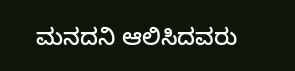ಮನದನಿ ಆಲಿಸಿದವರು